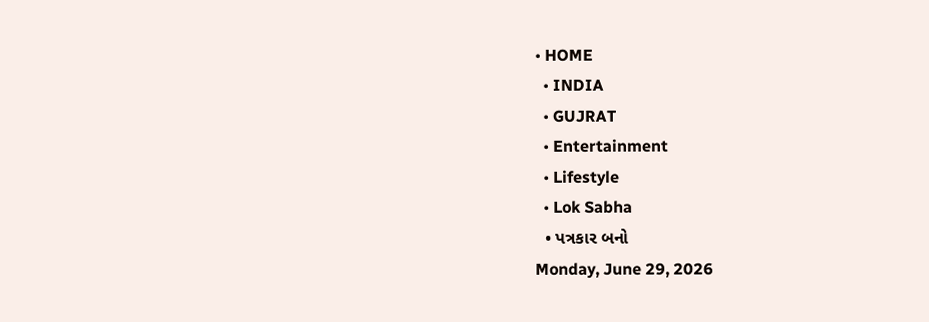• HOME
  • INDIA
  • GUJRAT
  • Entertainment
  • Lifestyle
  • Lok Sabha
  • પત્રકાર બનો
Monday, June 29, 2026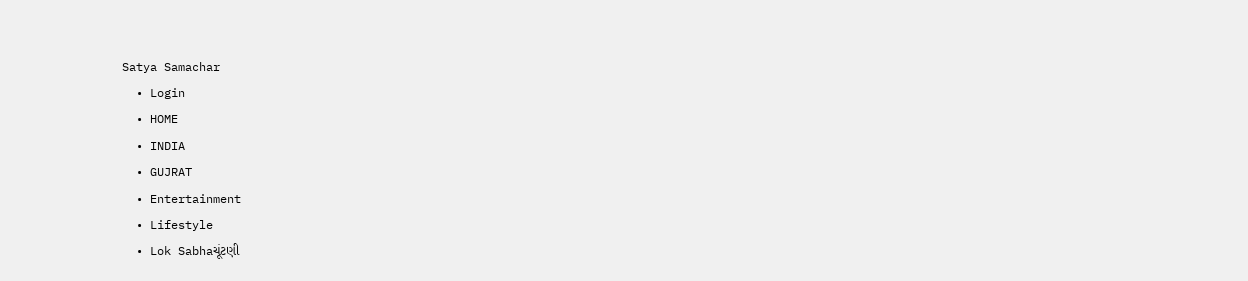Satya Samachar
  • Login
  • HOME
  • INDIA
  • GUJRAT
  • Entertainment
  • Lifestyle
  • Lok Sabhaચૂંટણી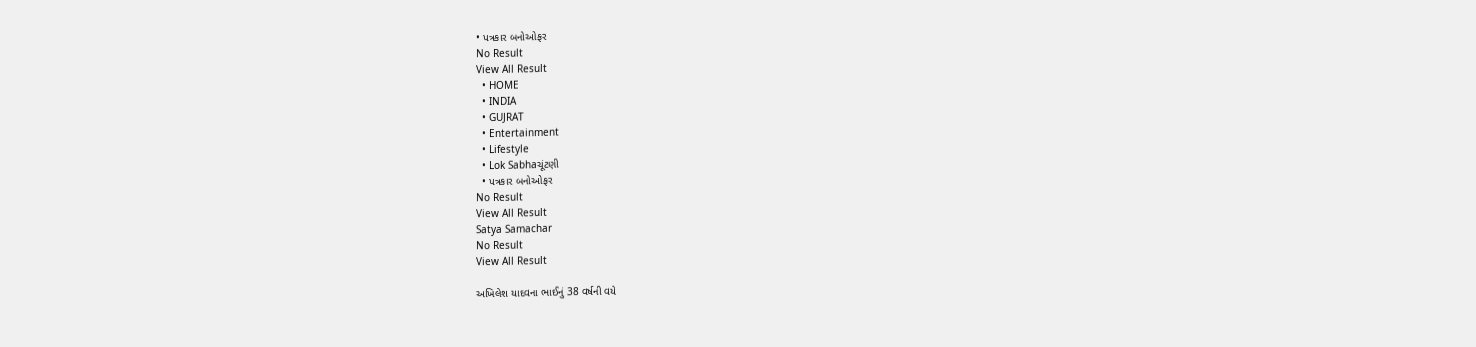• પત્રકાર બનોઓફર
No Result
View All Result
  • HOME
  • INDIA
  • GUJRAT
  • Entertainment
  • Lifestyle
  • Lok Sabhaચૂંટણી
  • પત્રકાર બનોઓફર
No Result
View All Result
Satya Samachar
No Result
View All Result

અખિલેશ યાદવના ભાઈનું 38 વર્ષની વયે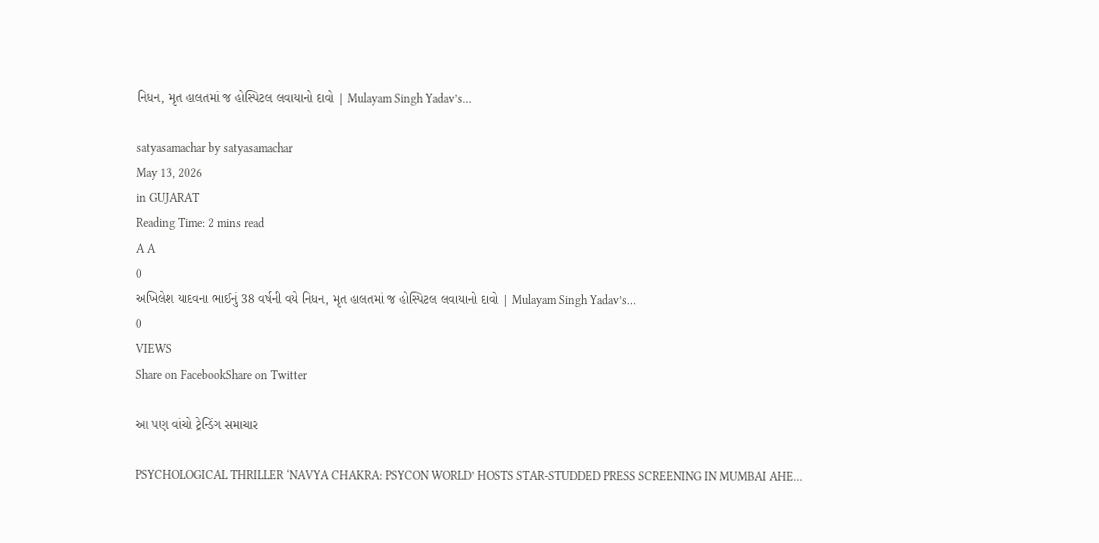નિધન, મૃત હાલતમાં જ હોસ્પિટલ લવાયાનો દાવો | Mulayam Singh Yadav’s…

satyasamachar by satyasamachar
May 13, 2026
in GUJARAT
Reading Time: 2 mins read
A A
0
અખિલેશ યાદવના ભાઈનું 38 વર્ષની વયે નિધન, મૃત હાલતમાં જ હોસ્પિટલ લવાયાનો દાવો | Mulayam Singh Yadav’s…
0
VIEWS
Share on FacebookShare on Twitter

આ પણ વાંચો ટ્રેન્ડિંગ સમાચાર

PSYCHOLOGICAL THRILLER ‘NAVYA CHAKRA: PSYCON WORLD’ HOSTS STAR-STUDDED PRESS SCREENING IN MUMBAI AHE…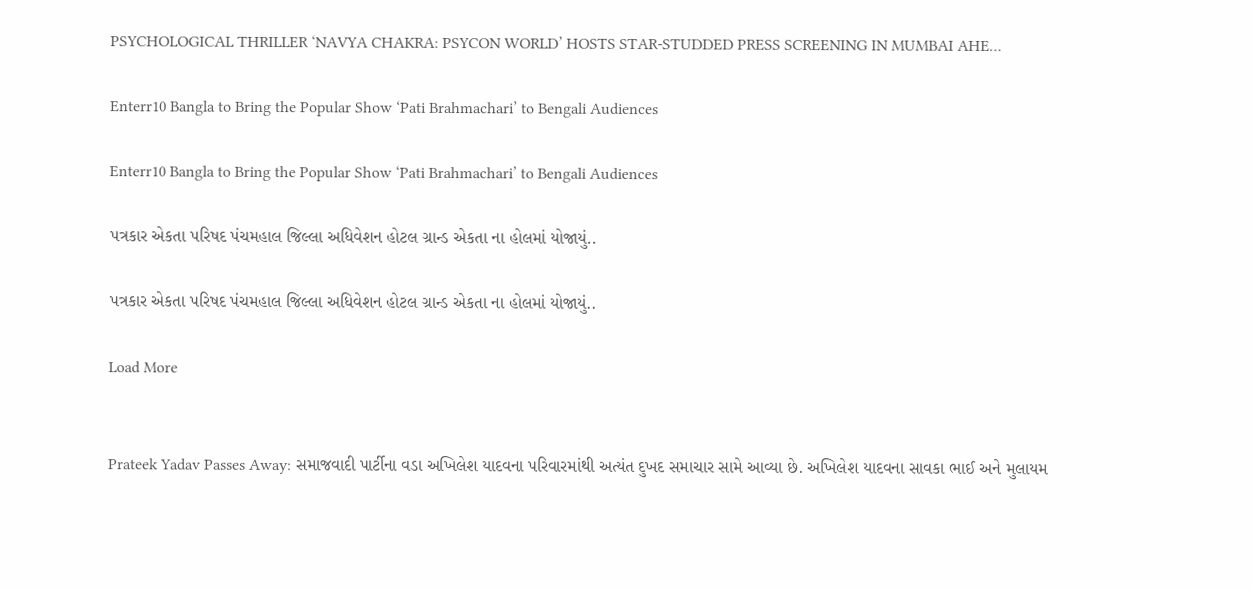PSYCHOLOGICAL THRILLER ‘NAVYA CHAKRA: PSYCON WORLD’ HOSTS STAR-STUDDED PRESS SCREENING IN MUMBAI AHE…

Enterr10 Bangla to Bring the Popular Show ‘Pati Brahmachari’ to Bengali Audiences

Enterr10 Bangla to Bring the Popular Show ‘Pati Brahmachari’ to Bengali Audiences

પત્રકાર એકતા પરિષદ પંચમહાલ જિલ્લા અધિવેશન હોટલ ગ્રાન્ડ એકતા ના હોલમાં યોજાયું..

પત્રકાર એકતા પરિષદ પંચમહાલ જિલ્લા અધિવેશન હોટલ ગ્રાન્ડ એકતા ના હોલમાં યોજાયું..

Load More


Prateek Yadav Passes Away: સમાજવાદી પાર્ટીના વડા અખિલેશ યાદવના પરિવારમાંથી અત્યંત દુખદ સમાચાર સામે આવ્યા છે. અખિલેશ યાદવના સાવકા ભાઈ અને મુલાયમ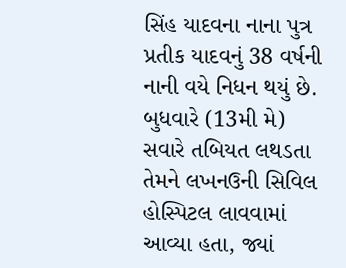સિંહ યાદવના નાના પુત્ર પ્રતીક યાદવનું 38 વર્ષની નાની વયે નિધન થયું છે. બુધવારે (13મી મે) સવારે તબિયત લથડતા તેમને લખનઉની સિવિલ હોસ્પિટલ લાવવામાં આવ્યા હતા, જ્યાં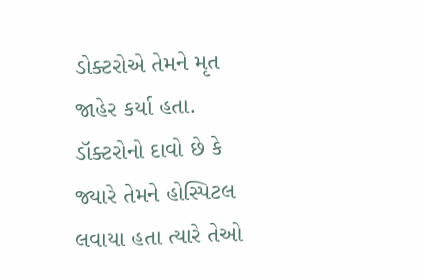ડોક્ટરોએ તેમને મૃત જાહેર કર્યા હતા. ડૉક્ટરોનો દાવો છે કે જ્યારે તેમને હોસ્પિટલ લવાયા હતા ત્યારે તેઓ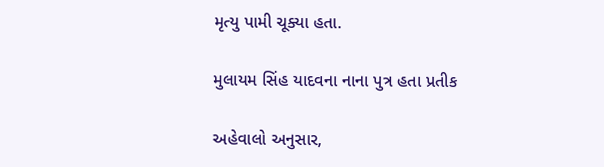મૃત્યુ પામી ચૂક્યા હતા.

મુલાયમ સિંહ યાદવના નાના પુત્ર હતા પ્રતીક

અહેવાલો અનુસાર,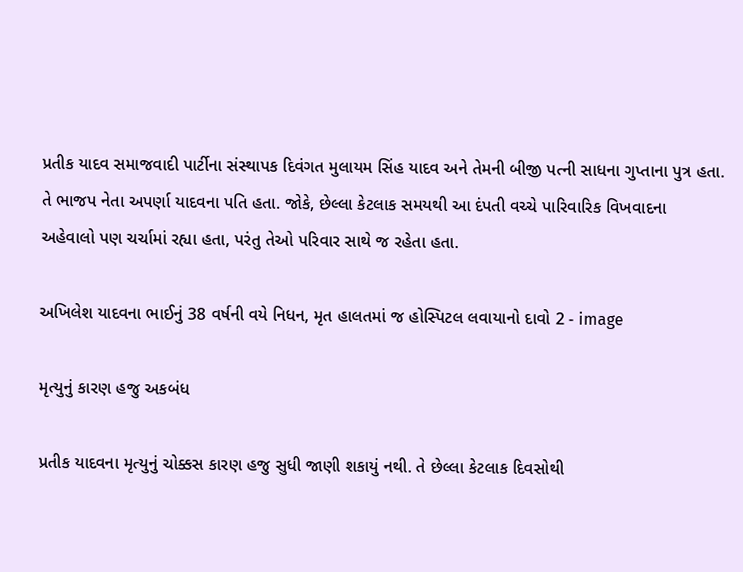પ્રતીક યાદવ સમાજવાદી પાર્ટીના સંસ્થાપક દિવંગત મુલાયમ સિંહ યાદવ અને તેમની બીજી પત્ની સાધના ગુપ્તાના પુત્ર હતા. તે ભાજપ નેતા અપર્ણા યાદવના પતિ હતા. જોકે, છેલ્લા કેટલાક સમયથી આ દંપતી વચ્ચે પારિવારિક વિખવાદના અહેવાલો પણ ચર્ચામાં રહ્યા હતા, પરંતુ તેઓ પરિવાર સાથે જ રહેતા હતા.

અખિલેશ યાદવના ભાઈનું 38 વર્ષની વયે નિધન, મૃત હાલતમાં જ હોસ્પિટલ લવાયાનો દાવો 2 - image

મૃત્યુનું કારણ હજુ અકબંધ

પ્રતીક યાદવના મૃત્યુનું ચોક્કસ કારણ હજુ સુધી જાણી શકાયું નથી. તે છેલ્લા કેટલાક દિવસોથી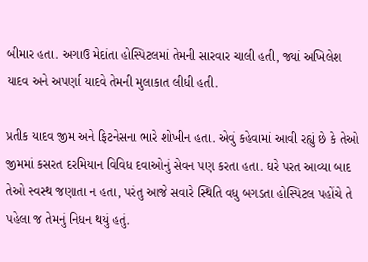બીમાર હતા. અગાઉ મેદાંતા હોસ્પિટલમાં તેમની સારવાર ચાલી હતી, જ્યાં અખિલેશ યાદવ અને અપર્ણા યાદવે તેમની મુલાકાત લીધી હતી.

પ્રતીક યાદવ જીમ અને ફિટનેસના ભારે શોખીન હતા. એવું કહેવામાં આવી રહ્યું છે કે તેઓ જીમમાં કસરત દરમિયાન વિવિધ દવાઓનું સેવન પણ કરતા હતા. ઘરે પરત આવ્યા બાદ તેઓ સ્વસ્થ જણાતા ન હતા, પરંતુ આજે સવારે સ્થિતિ વધુ બગડતા હોસ્પિટલ પહોંચે તે પહેલા જ તેમનું નિધન થયું હતું.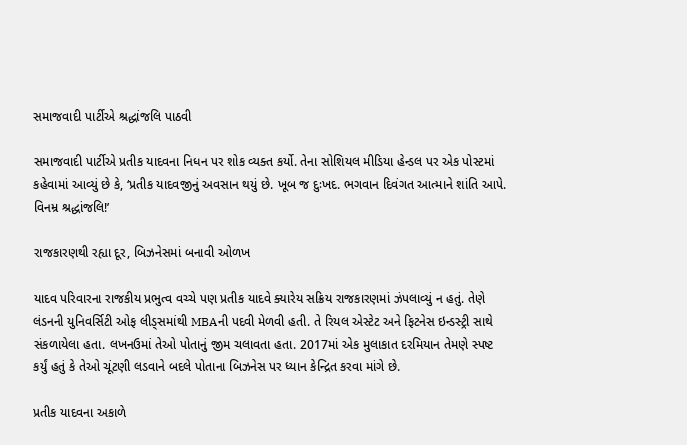સમાજવાદી પાર્ટીએ શ્રદ્ધાંજલિ પાઠવી

સમાજવાદી પાર્ટીએ પ્રતીક યાદવના નિધન પર શોક વ્યક્ત કર્યો. તેના સોશિયલ મીડિયા હેન્ડલ પર એક પોસ્ટમાં કહેવામાં આવ્યું છે કે, ‘પ્રતીક યાદવજીનું અવસાન થયું છે. ખૂબ જ દુઃખદ. ભગવાન દિવંગત આત્માને શાંતિ આપે. વિનમ્ર શ્રદ્ધાંજલિ!’

રાજકારણથી રહ્યા દૂર, બિઝનેસમાં બનાવી ઓળખ

યાદવ પરિવારના રાજકીય પ્રભુત્વ વચ્ચે પણ પ્રતીક યાદવે ક્યારેય સક્રિય રાજકારણમાં ઝંપલાવ્યું ન હતું. તેણે લંડનની યુનિવર્સિટી ઓફ લીડ્સમાંથી MBAની પદવી મેળવી હતી. તે રિયલ એસ્ટેટ અને ફિટનેસ ઇન્ડસ્ટ્રી સાથે સંકળાયેલા હતા. લખનઉમાં તેઓ પોતાનું જીમ ચલાવતા હતા. 2017માં એક મુલાકાત દરમિયાન તેમણે સ્પષ્ટ કર્યું હતું કે તેઓ ચૂંટણી લડવાને બદલે પોતાના બિઝનેસ પર ધ્યાન કેન્દ્રિત કરવા માંગે છે.

પ્રતીક યાદવના અકાળે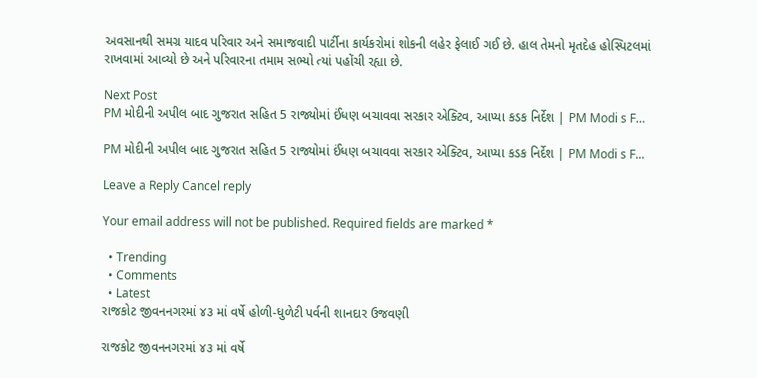અવસાનથી સમગ્ર યાદવ પરિવાર અને સમાજવાદી પાર્ટીના કાર્યકરોમાં શોકની લહેર ફેલાઈ ગઈ છે. હાલ તેમનો મૃતદેહ હોસ્પિટલમાં રાખવામાં આવ્યો છે અને પરિવારના તમામ સભ્યો ત્યાં પહોંચી રહ્યા છે.

Next Post
PM મોદીની અપીલ બાદ ગુજરાત સહિત 5 રાજ્યોમાં ઈંધણ બચાવવા સરકાર એક્ટિવ, આપ્યા કડક નિર્દેશ | PM Modi s F…

PM મોદીની અપીલ બાદ ગુજરાત સહિત 5 રાજ્યોમાં ઈંધણ બચાવવા સરકાર એક્ટિવ, આપ્યા કડક નિર્દેશ | PM Modi s F...

Leave a Reply Cancel reply

Your email address will not be published. Required fields are marked *

  • Trending
  • Comments
  • Latest
રાજકોટ જીવનનગરમાં ૪૩ માં વર્ષે હોળી-ધુળેટી પર્વની શાનદાર ઉજવણી

રાજકોટ જીવનનગરમાં ૪૩ માં વર્ષે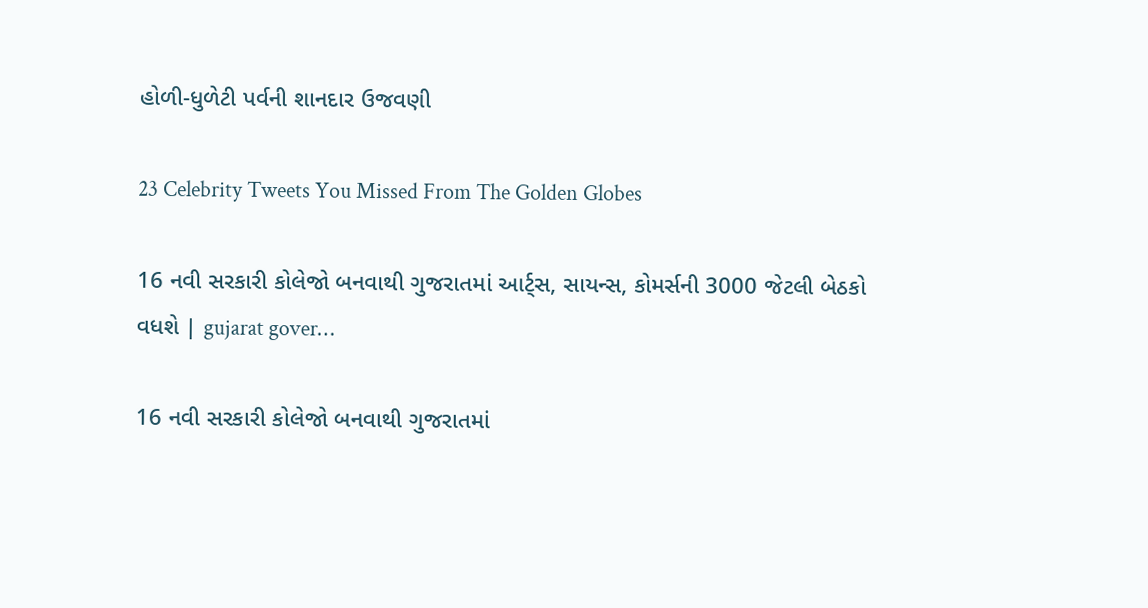હોળી-ધુળેટી પર્વની શાનદાર ઉજવણી

23 Celebrity Tweets You Missed From The Golden Globes

16 નવી સરકારી કોલેજો બનવાથી ગુજરાતમાં આર્ટ્સ, સાયન્સ, કોમર્સની 3000 જેટલી બેઠકો વધશે | gujarat gover…

16 નવી સરકારી કોલેજો બનવાથી ગુજરાતમાં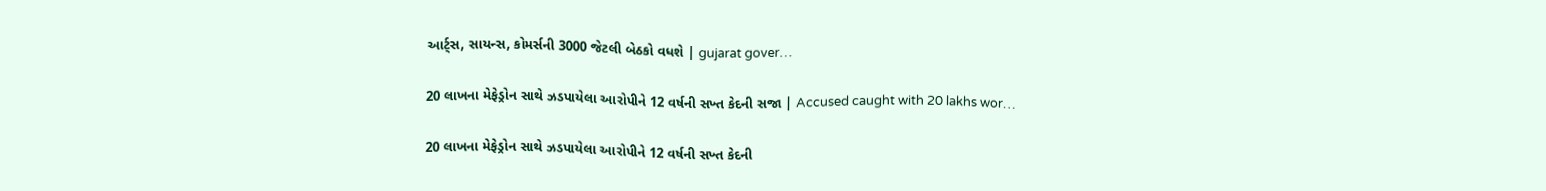આર્ટ્સ, સાયન્સ, કોમર્સની 3000 જેટલી બેઠકો વધશે | gujarat gover…

20 લાખના મેફેડ્રોન સાથે ઝડપાયેલા આરોપીને 12 વર્ષની સખ્ત કેદની સજા | Accused caught with 20 lakhs wor…

20 લાખના મેફેડ્રોન સાથે ઝડપાયેલા આરોપીને 12 વર્ષની સખ્ત કેદની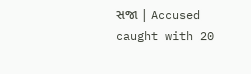સજા | Accused caught with 20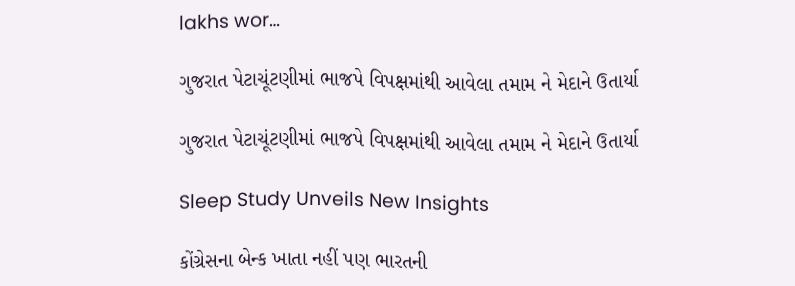lakhs wor…

ગુજરાત પેટાચૂંટણીમાં ભાજપે વિપક્ષમાંથી આવેલા તમામ ને મેદાને ઉતાર્યા

ગુજરાત પેટાચૂંટણીમાં ભાજપે વિપક્ષમાંથી આવેલા તમામ ને મેદાને ઉતાર્યા

Sleep Study Unveils New Insights

કોંગ્રેસના બેન્ક ખાતા નહીં પણ ભારતની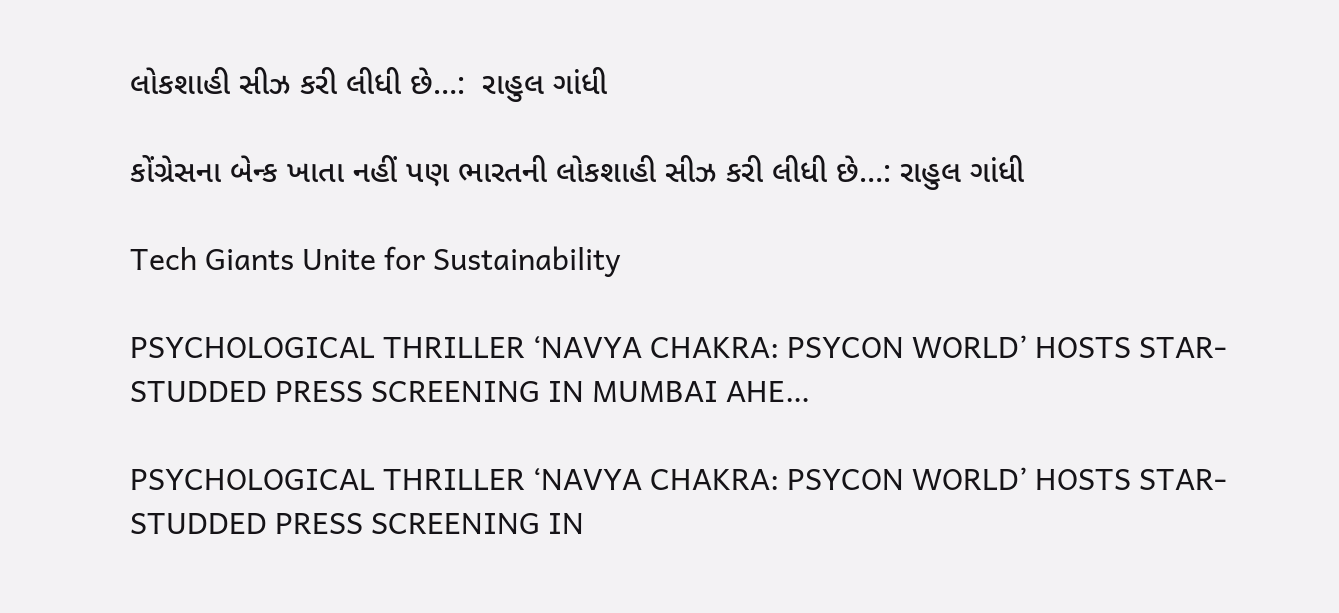લોકશાહી સીઝ કરી લીધી છે…:  રાહુલ ગાંધી

કોંગ્રેસના બેન્ક ખાતા નહીં પણ ભારતની લોકશાહી સીઝ કરી લીધી છે…: રાહુલ ગાંધી

Tech Giants Unite for Sustainability

PSYCHOLOGICAL THRILLER ‘NAVYA CHAKRA: PSYCON WORLD’ HOSTS STAR-STUDDED PRESS SCREENING IN MUMBAI AHE…

PSYCHOLOGICAL THRILLER ‘NAVYA CHAKRA: PSYCON WORLD’ HOSTS STAR-STUDDED PRESS SCREENING IN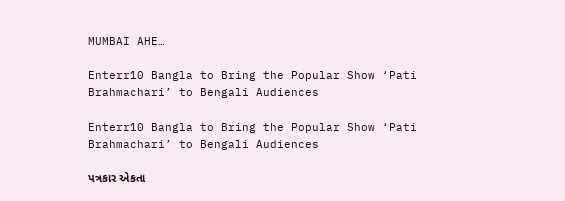MUMBAI AHE…

Enterr10 Bangla to Bring the Popular Show ‘Pati Brahmachari’ to Bengali Audiences

Enterr10 Bangla to Bring the Popular Show ‘Pati Brahmachari’ to Bengali Audiences

પત્રકાર એકતા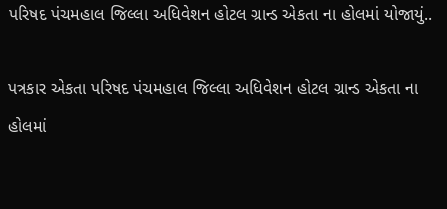પરિષદ પંચમહાલ જિલ્લા અધિવેશન હોટલ ગ્રાન્ડ એકતા ના હોલમાં યોજાયું..

પત્રકાર એકતા પરિષદ પંચમહાલ જિલ્લા અધિવેશન હોટલ ગ્રાન્ડ એકતા ના હોલમાં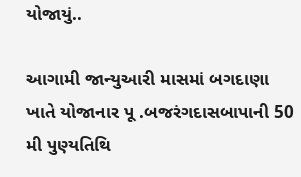યોજાયું..

આગામી જાન્યુઆરી માસમાં બગદાણા ખાતે યોજાનાર પૂ .બજરંગદાસબાપાની 50 મી પુણ્યતિથિ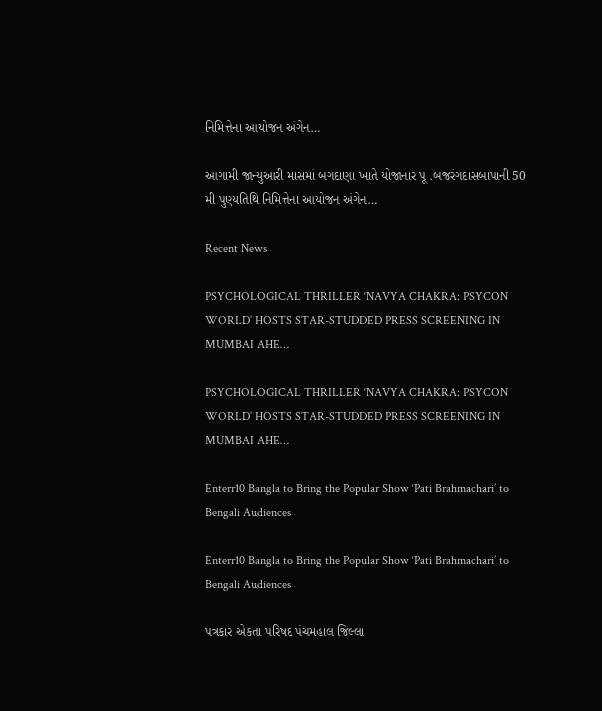નિમિત્તેના આયોજન અંગેન…

આગામી જાન્યુઆરી માસમાં બગદાણા ખાતે યોજાનાર પૂ .બજરંગદાસબાપાની 50 મી પુણ્યતિથિ નિમિત્તેના આયોજન અંગેન…

Recent News

PSYCHOLOGICAL THRILLER ‘NAVYA CHAKRA: PSYCON WORLD’ HOSTS STAR-STUDDED PRESS SCREENING IN MUMBAI AHE…

PSYCHOLOGICAL THRILLER ‘NAVYA CHAKRA: PSYCON WORLD’ HOSTS STAR-STUDDED PRESS SCREENING IN MUMBAI AHE…

Enterr10 Bangla to Bring the Popular Show ‘Pati Brahmachari’ to Bengali Audiences

Enterr10 Bangla to Bring the Popular Show ‘Pati Brahmachari’ to Bengali Audiences

પત્રકાર એકતા પરિષદ પંચમહાલ જિલ્લા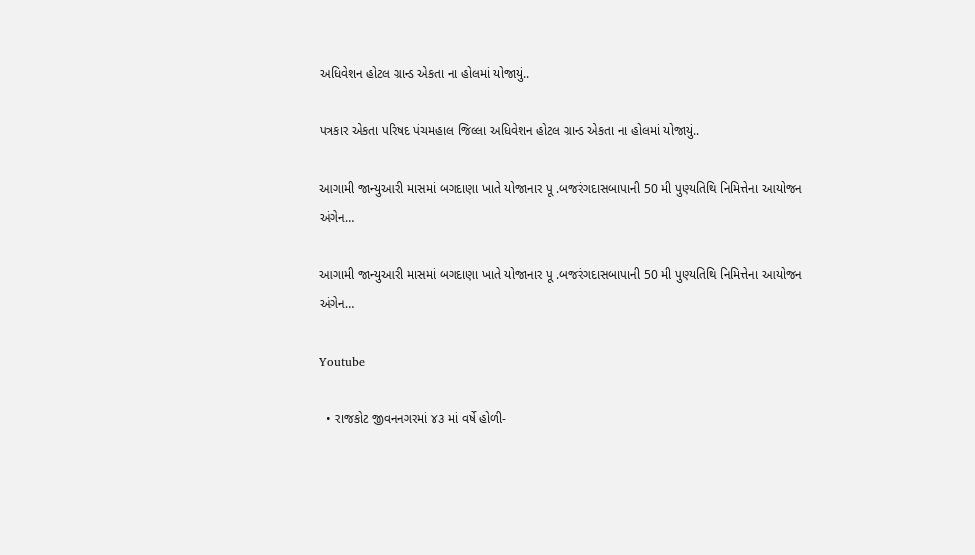અધિવેશન હોટલ ગ્રાન્ડ એકતા ના હોલમાં યોજાયું..

પત્રકાર એકતા પરિષદ પંચમહાલ જિલ્લા અધિવેશન હોટલ ગ્રાન્ડ એકતા ના હોલમાં યોજાયું..

આગામી જાન્યુઆરી માસમાં બગદાણા ખાતે યોજાનાર પૂ .બજરંગદાસબાપાની 50 મી પુણ્યતિથિ નિમિત્તેના આયોજન અંગેન…

આગામી જાન્યુઆરી માસમાં બગદાણા ખાતે યોજાનાર પૂ .બજરંગદાસબાપાની 50 મી પુણ્યતિથિ નિમિત્તેના આયોજન અંગેન…

Youtube

  • રાજકોટ જીવનનગરમાં ૪૩ માં વર્ષે હોળી-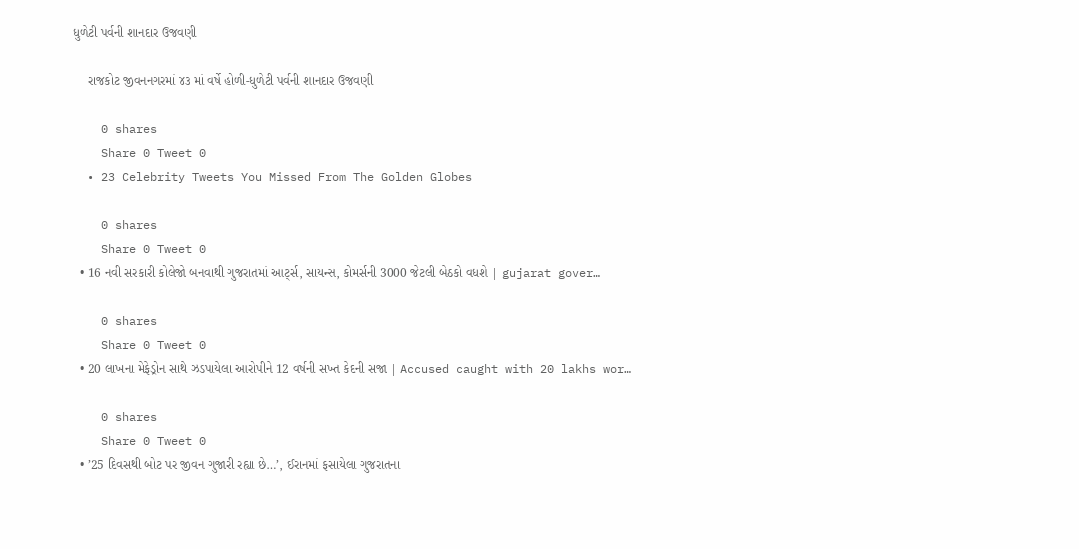ધુળેટી પર્વની શાનદાર ઉજવણી

    રાજકોટ જીવનનગરમાં ૪૩ માં વર્ષે હોળી-ધુળેટી પર્વની શાનદાર ઉજવણી

    0 shares
    Share 0 Tweet 0
  • 23 Celebrity Tweets You Missed From The Golden Globes

    0 shares
    Share 0 Tweet 0
  • 16 નવી સરકારી કોલેજો બનવાથી ગુજરાતમાં આર્ટ્સ, સાયન્સ, કોમર્સની 3000 જેટલી બેઠકો વધશે | gujarat gover…

    0 shares
    Share 0 Tweet 0
  • 20 લાખના મેફેડ્રોન સાથે ઝડપાયેલા આરોપીને 12 વર્ષની સખ્ત કેદની સજા | Accused caught with 20 lakhs wor…

    0 shares
    Share 0 Tweet 0
  • ’25 દિવસથી બોટ પર જીવન ગુજારી રહ્યા છે…’, ઈરાનમાં ફસાયેલા ગુજરાતના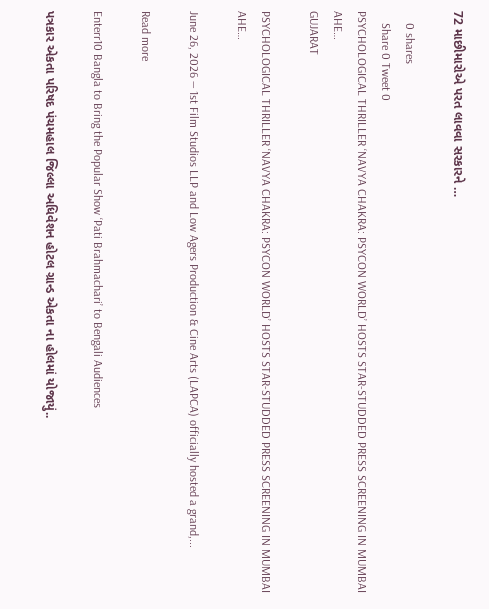72 માછીમારોએ પરત લાવવા સરકારને …

    0 shares
    Share 0 Tweet 0
PSYCHOLOGICAL THRILLER ‘NAVYA CHAKRA: PSYCON WORLD’ HOSTS STAR-STUDDED PRESS SCREENING IN MUMBAI AHE…
GUJARAT

PSYCHOLOGICAL THRILLER ‘NAVYA CHAKRA: PSYCON WORLD’ HOSTS STAR-STUDDED PRESS SCREENING IN MUMBAI AHE…

June 26, 2026 — 1st Film Studios LLP and Low Agers Production & Cine Arts (LAPCA) officially hosted a grand,...

Read more

Enterr10 Bangla to Bring the Popular Show ‘Pati Brahmachari’ to Bengali Audiences

પત્રકાર એકતા પરિષદ પંચમહાલ જિલ્લા અધિવેશન હોટલ ગ્રાન્ડ એકતા ના હોલમાં યોજાયું..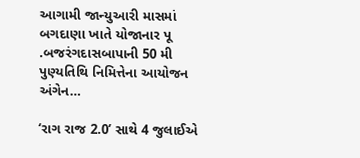આગામી જાન્યુઆરી માસમાં બગદાણા ખાતે યોજાનાર પૂ .બજરંગદાસબાપાની 50 મી પુણ્યતિથિ નિમિત્તેના આયોજન અંગેન…

‘રાગ રાજ 2.0’ સાથે 4 જુલાઈએ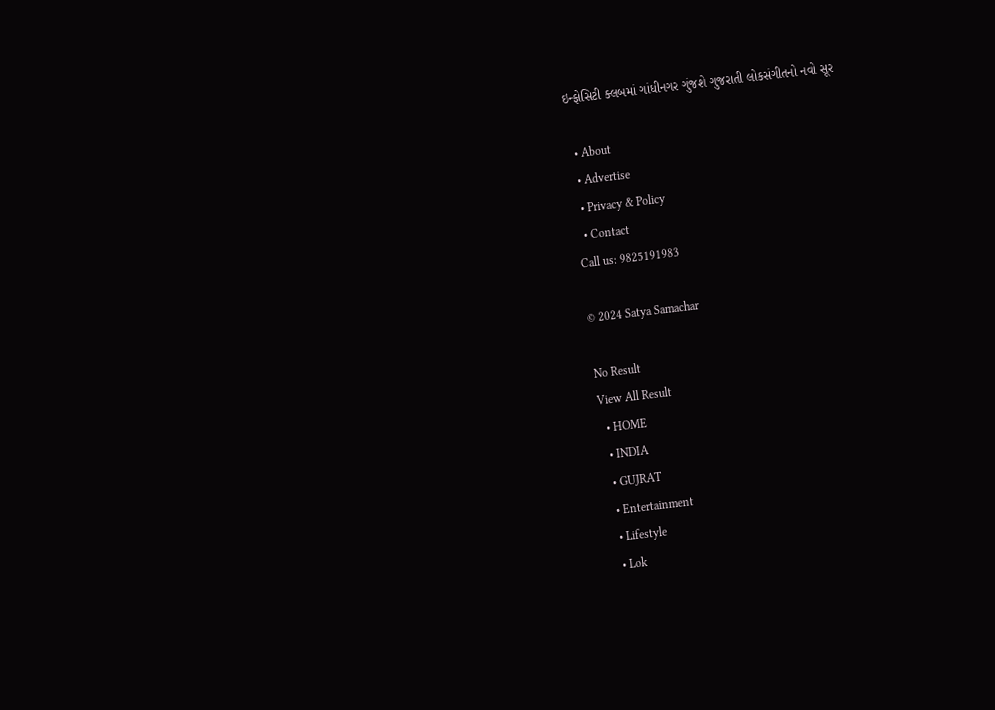ઇન્ફોસિટી ક્લબમાં ગાંધીનગર ગુંજશે ગુજરાતી લોકસંગીતનો નવો સૂર

  • About
  • Advertise
  • Privacy & Policy
  • Contact
Call us: 9825191983

© 2024 Satya Samachar

No Result
View All Result
  • HOME
  • INDIA
  • GUJRAT
  • Entertainment
  • Lifestyle
  • Lok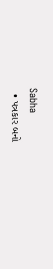Sabha
  • પત્રકાર બનો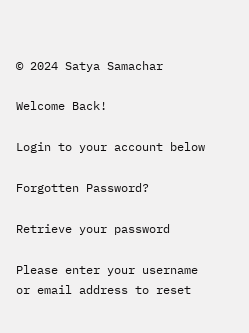© 2024 Satya Samachar

Welcome Back!

Login to your account below

Forgotten Password?

Retrieve your password

Please enter your username or email address to reset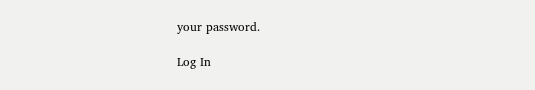your password.

Log In